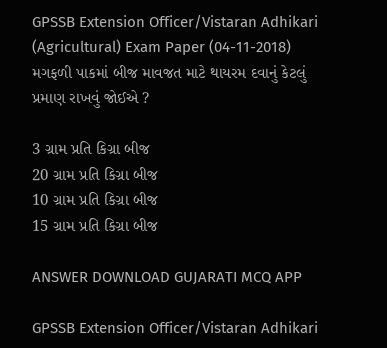GPSSB Extension Officer/Vistaran Adhikari (Agricultural) Exam Paper (04-11-2018)
મગફળી પાકમાં બીજ માવજત માટે થાયરમ દવાનું કેટલું પ્રમાણ રાખવું જોઈએ ?

3 ગ્રામ પ્રતિ કિગ્રા બીજ
20 ગ્રામ પ્રતિ કિગ્રા બીજ
10 ગ્રામ પ્રતિ કિગ્રા બીજ
15 ગ્રામ પ્રતિ કિગ્રા બીજ

ANSWER DOWNLOAD GUJARATI MCQ APP

GPSSB Extension Officer/Vistaran Adhikari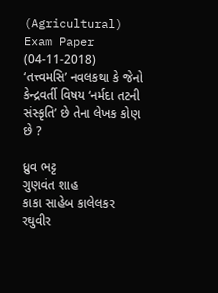(Agricultural) Exam Paper (04-11-2018)
‘તત્ત્વમસિ’ નવલકથા કે જેનો કેન્દ્રવર્તી વિષય ‘નર્મદા તટની સંસ્કૃતિ’ છે તેના લેખક કોણ છે ?

ધ્રુવ ભટ્ટ
ગુણવંત શાહ
કાકા સાહેબ કાલેલકર
રઘુવીર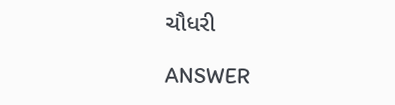ચૌધરી

ANSWER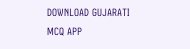DOWNLOAD GUJARATI MCQ APP